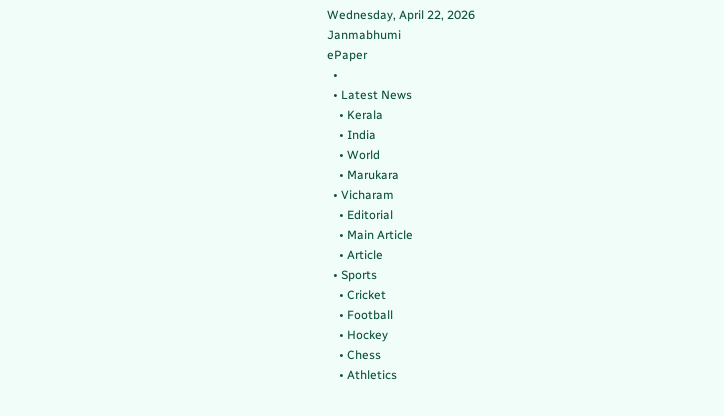Wednesday, April 22, 2026
Janmabhumi
ePaper
  •
  • Latest News
    • Kerala
    • India
    • World
    • Marukara
  • Vicharam
    • Editorial
    • Main Article
    • Article
  • Sports
    • Cricket
    • Football
    • Hockey
    • Chess
    • Athletics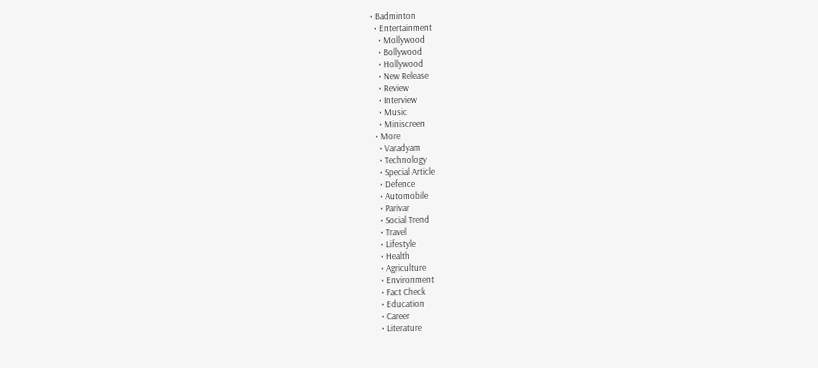• Badminton
  • Entertainment
    • Mollywood
    • Bollywood
    • Hollywood
    • New Release
    • Review
    • Interview
    • Music
    • Miniscreen
  • More
    • Varadyam
    • Technology
    • Special Article
    • Defence
    • Automobile
    • Parivar
    • Social Trend
    • Travel
    • Lifestyle
    • Health
    • Agriculture
    • Environment
    • Fact Check
    • Education
    • Career
    • Literature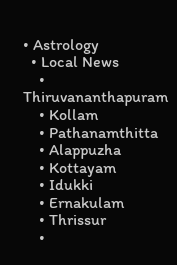• Astrology
  • Local News
    • Thiruvananthapuram
    • Kollam
    • Pathanamthitta
    • Alappuzha
    • Kottayam
    • Idukki
    • Ernakulam
    • Thrissur
    •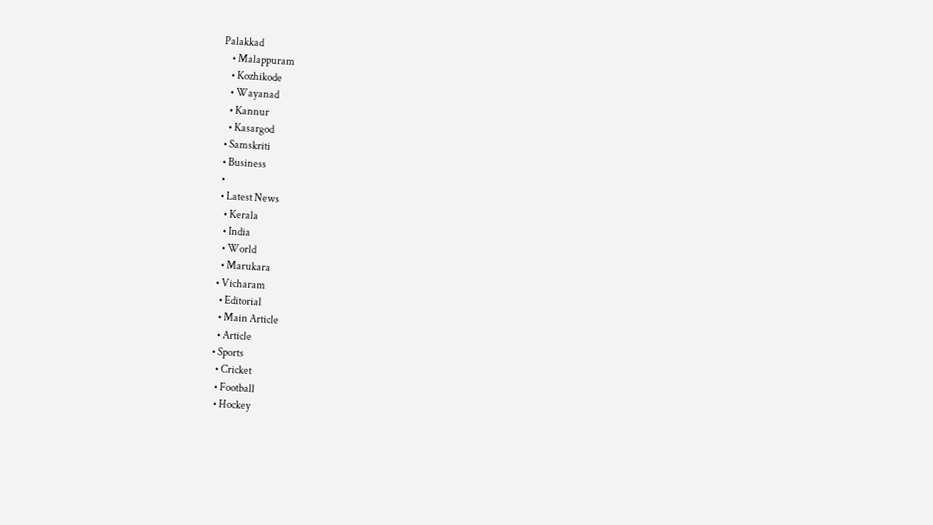Palakkad
    • Malappuram
    • Kozhikode
    • Wayanad
    • Kannur
    • Kasargod
  • Samskriti
  • Business
  •
  • Latest News
    • Kerala
    • India
    • World
    • Marukara
  • Vicharam
    • Editorial
    • Main Article
    • Article
  • Sports
    • Cricket
    • Football
    • Hockey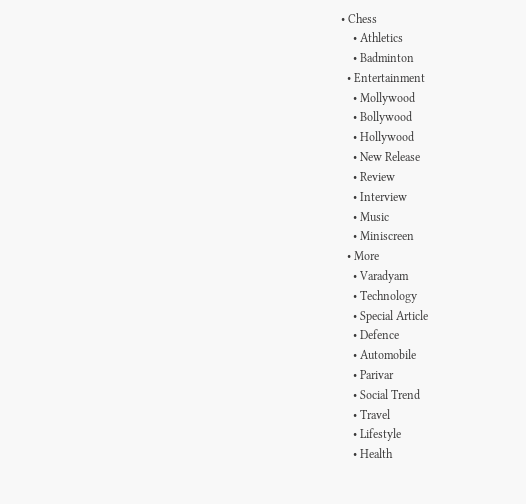• Chess
    • Athletics
    • Badminton
  • Entertainment
    • Mollywood
    • Bollywood
    • Hollywood
    • New Release
    • Review
    • Interview
    • Music
    • Miniscreen
  • More
    • Varadyam
    • Technology
    • Special Article
    • Defence
    • Automobile
    • Parivar
    • Social Trend
    • Travel
    • Lifestyle
    • Health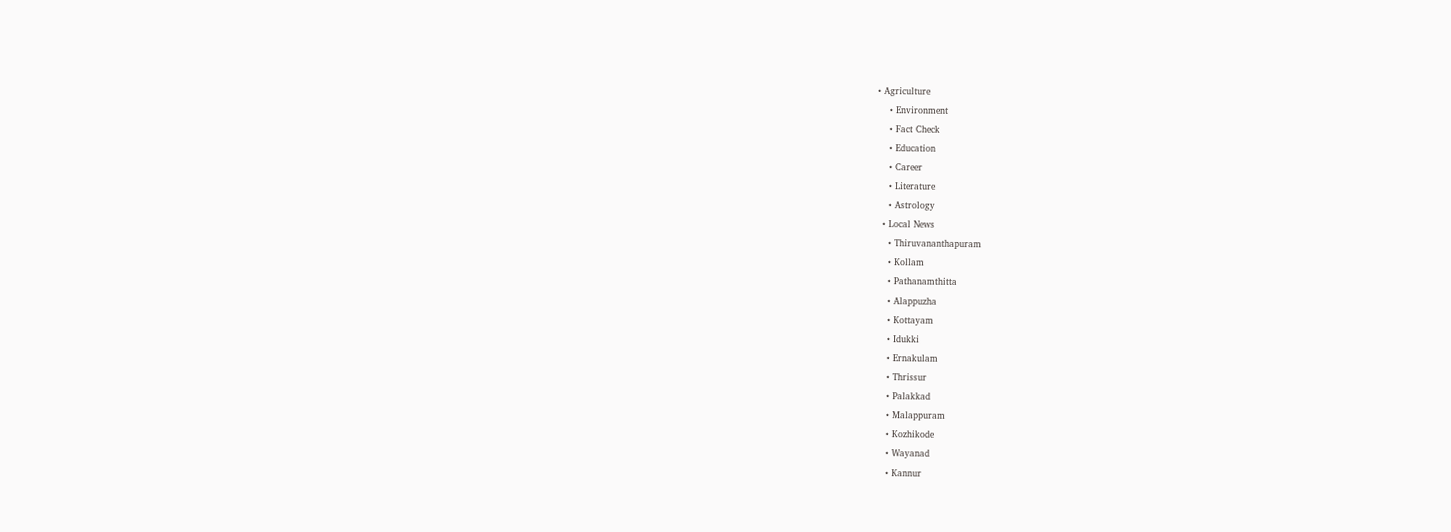• Agriculture
    • Environment
    • Fact Check
    • Education
    • Career
    • Literature
    • Astrology
  • Local News
    • Thiruvananthapuram
    • Kollam
    • Pathanamthitta
    • Alappuzha
    • Kottayam
    • Idukki
    • Ernakulam
    • Thrissur
    • Palakkad
    • Malappuram
    • Kozhikode
    • Wayanad
    • Kannur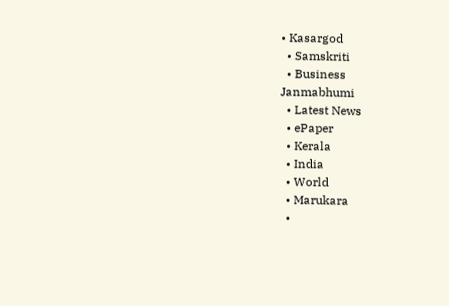• Kasargod
  • Samskriti
  • Business
Janmabhumi
  • Latest News
  • ePaper
  • Kerala
  • India
  • World
  • Marukara
  •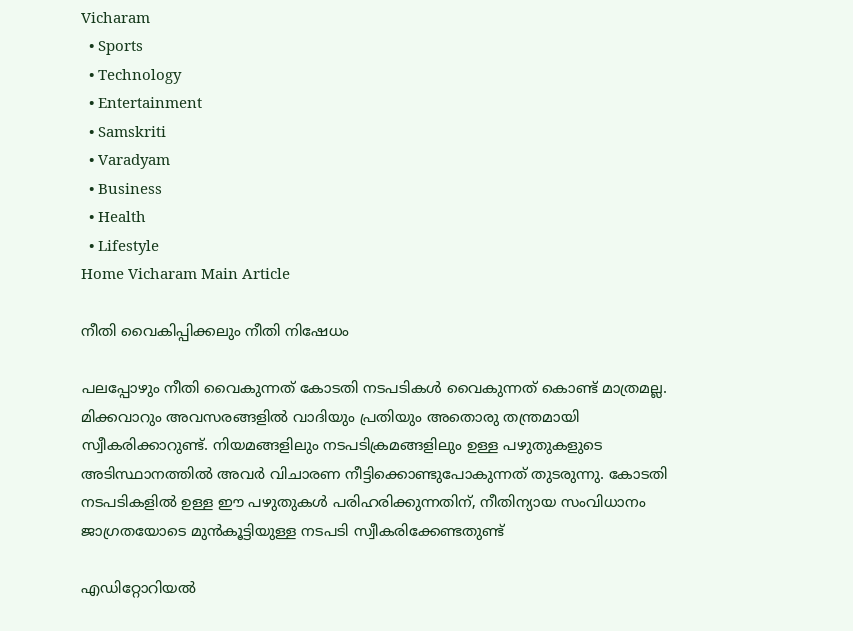Vicharam
  • Sports
  • Technology
  • Entertainment
  • Samskriti
  • Varadyam
  • Business
  • Health
  • Lifestyle
Home Vicharam Main Article

നീതി വൈകിപ്പിക്കലും നീതി നിഷേധം

പലപ്പോഴും നീതി വൈകുന്നത് കോടതി നടപടികള്‍ വൈകുന്നത് കൊണ്ട് മാത്രമല്ല. മിക്കവാറും അവസരങ്ങളില്‍ വാദിയും പ്രതിയും അതൊരു തന്ത്രമായി സ്വീകരിക്കാറുണ്ട്. നിയമങ്ങളിലും നടപടിക്രമങ്ങളിലും ഉള്ള പഴുതുകളുടെ അടിസ്ഥാനത്തില്‍ അവര്‍ വിചാരണ നീട്ടിക്കൊണ്ടുപോകുന്നത് തുടരുന്നു. കോടതി നടപടികളില്‍ ഉള്ള ഈ പഴുതുകള്‍ പരിഹരിക്കുന്നതിന്, നീതിന്യായ സംവിധാനം ജാഗ്രതയോടെ മുന്‍കൂട്ടിയുള്ള നടപടി സ്വീകരിക്കേണ്ടതുണ്ട്

എഡിറ്റോറിയൽ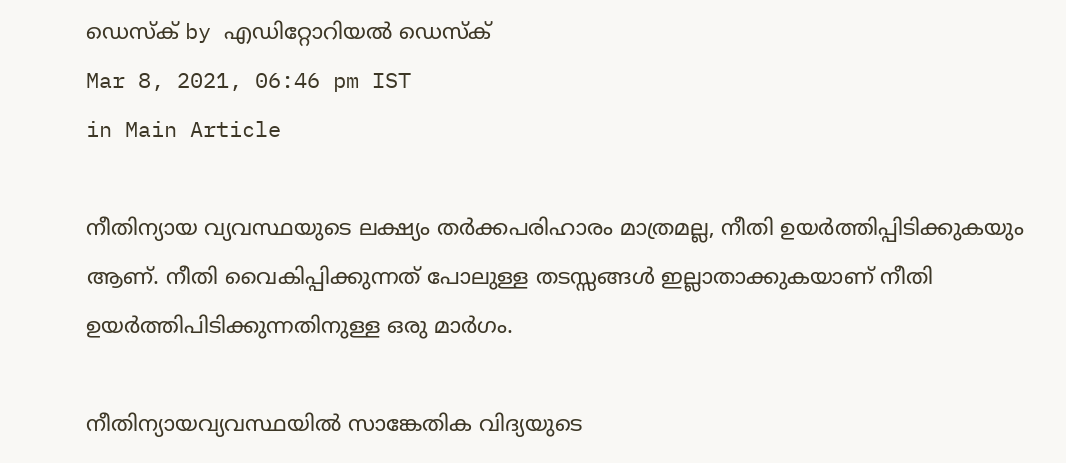ഡെസ്ക് by എഡിറ്റോറിയൽ ഡെസ്ക്
Mar 8, 2021, 06:46 pm IST
in Main Article

നീതിന്യായ വ്യവസ്ഥയുടെ ലക്ഷ്യം തര്‍ക്കപരിഹാരം മാത്രമല്ല, നീതി ഉയര്‍ത്തിപ്പിടിക്കുകയും ആണ്. നീതി വൈകിപ്പിക്കുന്നത് പോലുള്ള തടസ്സങ്ങള്‍ ഇല്ലാതാക്കുകയാണ് നീതി ഉയര്‍ത്തിപിടിക്കുന്നതിനുള്ള ഒരു മാര്‍ഗം.

നീതിന്യായവ്യവസ്ഥയില്‍ സാങ്കേതിക വിദ്യയുടെ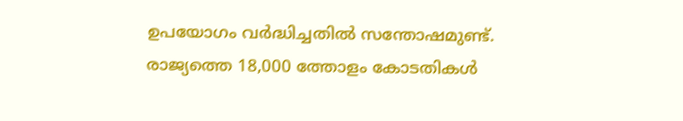ഉപയോഗം വര്‍ദ്ധിച്ചതില്‍ സന്തോഷമുണ്ട്. രാജ്യത്തെ 18,000 ത്തോളം കോടതികള്‍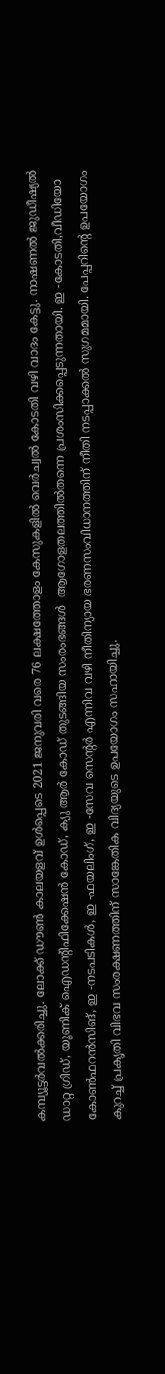കമ്പ്യൂട്ടര്‍വല്‍ക്കരിച്ചു. ലോക്ക് ഡൗണ്‍ കാലയളവ് ഉള്‍പ്പെടെ 2021 ജനുവരി വരെ 76 ലക്ഷത്തോളം കേസുകളില്‍ വെര്‍ച്വല്‍ കോടതി വഴി വാദം കേട്ടു. നാഷണല്‍ ജുഡീഷ്യല്‍ ഡാറ്റ ഗ്രിഡ്, യൂണിക് ഐഡന്റിഫിക്കേഷന്‍ കോഡ്, ക്യു ആര്‍ കോഡ് തുടങ്ങിയ സംരംഭങ്ങള്‍  ആഗോളതലത്തില്‍തന്നെ പ്രശംസിക്കപ്പെടുന്നതായി. ഇ -കോടതി,വീഡിയോ കോണ്‍ഫറന്‍സിങ്, ഇ -നടപടികള്‍, ഇ -ഫയലിംഗ്, ഇ -സേവ സെന്റര്‍ എന്നിവ വഴി നീതിന്യായ ഭരണസംവിധാനത്തിന് നീതി നടപ്പാക്കല്‍ സുഗമമായി. പേപ്പറിന്റെ ഉപയോഗം കുറച്ച് പ്രകൃതി വിഭവ സംരക്ഷണത്തിന് സാങ്കേതിക വിദ്യയുടെ ഉപയോഗം സഹായിച്ചു.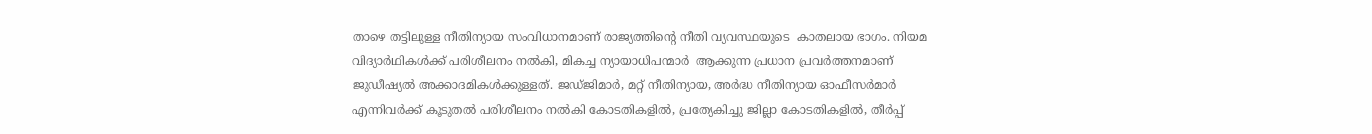താഴെ തട്ടിലുള്ള നീതിന്യായ സംവിധാനമാണ് രാജ്യത്തിന്റെ നീതി വ്യവസ്ഥയുടെ  കാതലായ ഭാഗം. നിയമ വിദ്യാര്‍ഥികള്‍ക്ക് പരിശീലനം നല്‍കി, മികച്ച ന്യായാധിപന്മാര്‍  ആക്കുന്ന പ്രധാന പ്രവര്‍ത്തനമാണ്  ജുഡീഷ്യല്‍ അക്കാദമികള്‍ക്കുള്ളത്. ജഡ്ജിമാര്‍, മറ്റ് നീതിന്യായ, അര്‍ദ്ധ നീതിന്യായ ഓഫീസര്‍മാര്‍ എന്നിവര്‍ക്ക് കൂടുതല്‍ പരിശീലനം നല്‍കി കോടതികളില്‍, പ്രത്യേകിച്ചു ജില്ലാ കോടതികളില്‍, തീര്‍പ്പ്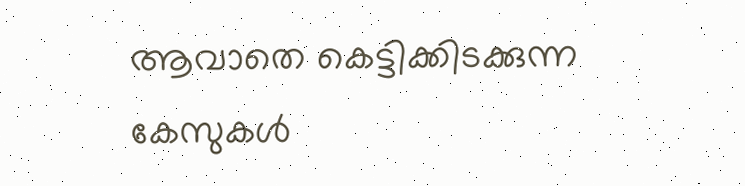ആവാതെ കെട്ടിക്കിടക്കുന്ന കേസുകള്‍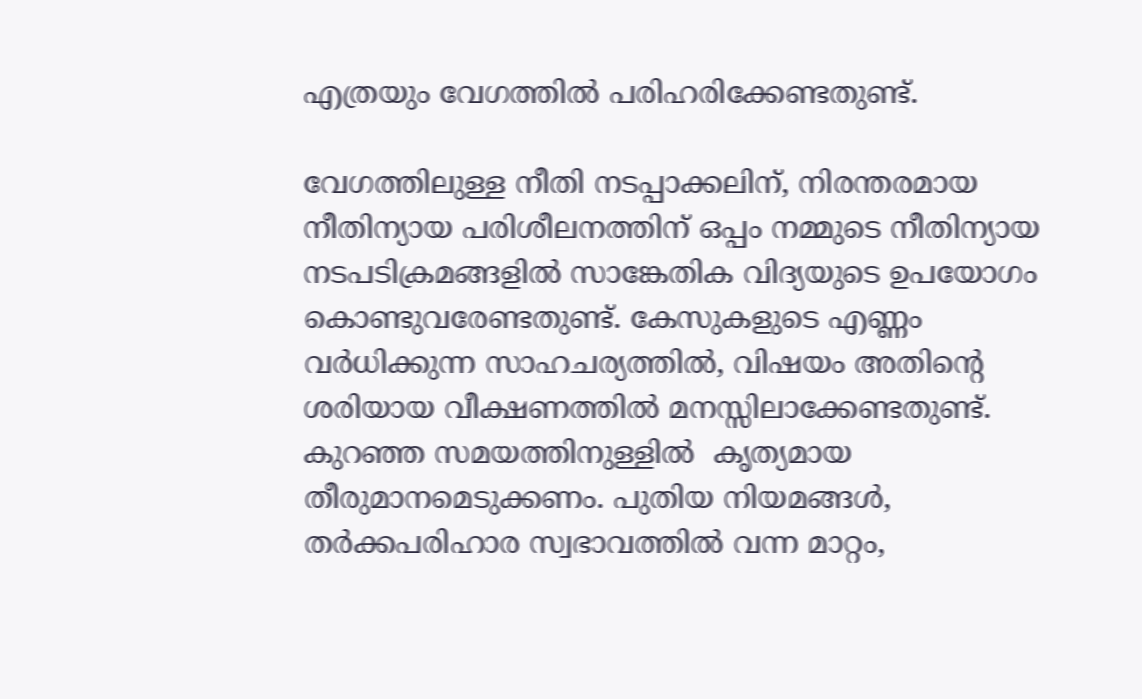എത്രയും വേഗത്തില്‍ പരിഹരിക്കേണ്ടതുണ്ട്.

വേഗത്തിലുള്ള നീതി നടപ്പാക്കലിന്, നിരന്തരമായ നീതിന്യായ പരിശീലനത്തിന് ഒപ്പം നമ്മുടെ നീതിന്യായ നടപടിക്രമങ്ങളില്‍ സാങ്കേതിക വിദ്യയുടെ ഉപയോഗം കൊണ്ടുവരേണ്ടതുണ്ട്. കേസുകളുടെ എണ്ണം വര്‍ധിക്കുന്ന സാഹചര്യത്തില്‍, വിഷയം അതിന്റെ ശരിയായ വീക്ഷണത്തില്‍ മനസ്സിലാക്കേണ്ടതുണ്ട്.  കുറഞ്ഞ സമയത്തിനുള്ളില്‍  കൃത്യമായ തീരുമാനമെടുക്കണം. പുതിയ നിയമങ്ങള്‍, തര്‍ക്കപരിഹാര സ്വഭാവത്തില്‍ വന്ന മാറ്റം,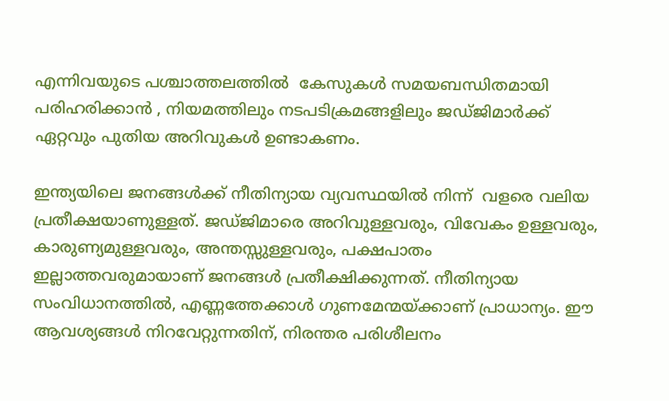എന്നിവയുടെ പശ്ചാത്തലത്തില്‍  കേസുകള്‍ സമയബന്ധിതമായി പരിഹരിക്കാന്‍ , നിയമത്തിലും നടപടിക്രമങ്ങളിലും ജഡ്ജിമാര്‍ക്ക് ഏറ്റവും പുതിയ അറിവുകള്‍ ഉണ്ടാകണം.

ഇന്ത്യയിലെ ജനങ്ങള്‍ക്ക് നീതിന്യായ വ്യവസ്ഥയില്‍ നിന്ന്  വളരെ വലിയ പ്രതീക്ഷയാണുള്ളത്. ജഡ്ജിമാരെ അറിവുള്ളവരും, വിവേകം ഉള്ളവരും, കാരുണ്യമുള്ളവരും, അന്തസ്സുള്ളവരും, പക്ഷപാതം ഇല്ലാത്തവരുമായാണ് ജനങ്ങള്‍ പ്രതീക്ഷിക്കുന്നത്. നീതിന്യായ സംവിധാനത്തില്‍, എണ്ണത്തേക്കാള്‍ ഗുണമേന്മയ്‌ക്കാണ് പ്രാധാന്യം. ഈ ആവശ്യങ്ങള്‍ നിറവേറ്റുന്നതിന്, നിരന്തര പരിശീലനം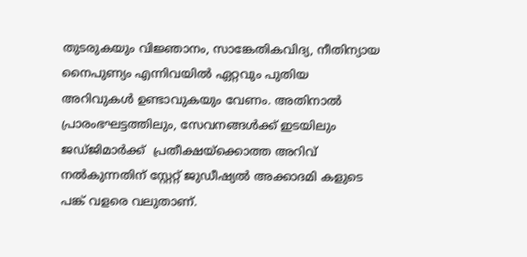തുടരുകയും വിജ്ഞാനം, സാങ്കേതികവിദ്യ, നീതിന്യായ നൈപുണ്യം എന്നിവയില്‍ ഏറ്റവും പുതിയ അറിവുകള്‍ ഉണ്ടാവുകയും വേണം. അതിനാല്‍ പ്രാരംഭഘട്ടത്തിലും, സേവനങ്ങള്‍ക്ക് ഇടയിലും ജഡ്ജിമാര്‍ക്ക്  പ്രതീക്ഷയ്‌ക്കൊത്ത അറിവ് നല്‍കുന്നതിന് സ്റ്റേറ്റ് ജുഡീഷ്യല്‍ അക്കാദമി കളുടെ പങ്ക് വളരെ വലുതാണ്.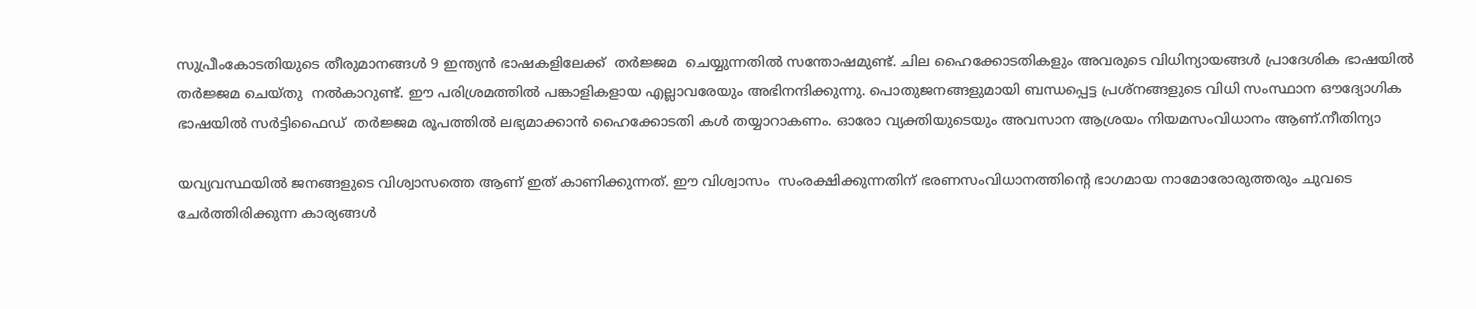സുപ്രീംകോടതിയുടെ തീരുമാനങ്ങള്‍ 9 ഇന്ത്യന്‍ ഭാഷകളിലേക്ക്  തര്‍ജ്ജമ  ചെയ്യുന്നതില്‍ സന്തോഷമുണ്ട്. ചില ഹൈക്കോടതികളും അവരുടെ വിധിന്യായങ്ങള്‍ പ്രാദേശിക ഭാഷയില്‍ തര്‍ജ്ജമ ചെയ്തു  നല്‍കാറുണ്ട്. ഈ പരിശ്രമത്തില്‍ പങ്കാളികളായ എല്ലാവരേയും അഭിനന്ദിക്കുന്നു. പൊതുജനങ്ങളുമായി ബന്ധപ്പെട്ട പ്രശ്‌നങ്ങളുടെ വിധി സംസ്ഥാന ഔദ്യോഗിക ഭാഷയില്‍ സര്‍ട്ടിഫൈഡ്  തര്‍ജ്ജമ രൂപത്തില്‍ ലഭ്യമാക്കാന്‍ ഹൈക്കോടതി കള്‍ തയ്യാറാകണം. ഓരോ വ്യക്തിയുടെയും അവസാന ആശ്രയം നിയമസംവിധാനം ആണ്.നീതിന്യാ

യവ്യവസ്ഥയില്‍ ജനങ്ങളുടെ വിശ്വാസത്തെ ആണ് ഇത് കാണിക്കുന്നത്. ഈ വിശ്വാസം  സംരക്ഷിക്കുന്നതിന് ഭരണസംവിധാനത്തിന്റെ ഭാഗമായ നാമോരോരുത്തരും ചുവടെ ചേര്‍ത്തിരിക്കുന്ന കാര്യങ്ങള്‍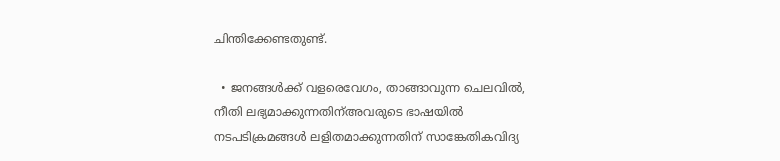ചിന്തിക്കേണ്ടതുണ്ട്.

  • ജനങ്ങള്‍ക്ക് വളരെവേഗം, താങ്ങാവുന്ന ചെലവില്‍, നീതി ലഭ്യമാക്കുന്നതിന്അവരുടെ ഭാഷയില്‍ നടപടിക്രമങ്ങള്‍ ലളിതമാക്കുന്നതിന് സാങ്കേതികവിദ്യ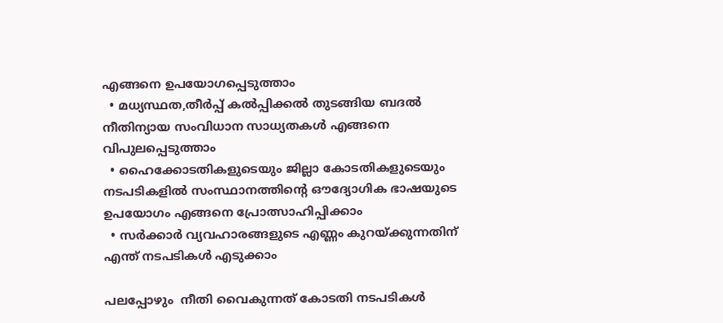എങ്ങനെ ഉപയോഗപ്പെടുത്താം
  • മധ്യസ്ഥത,തീര്‍പ്പ് കല്‍പ്പിക്കല്‍ തുടങ്ങിയ ബദല്‍ നീതിന്യായ സംവിധാന സാധ്യതകള്‍ എങ്ങനെ വിപുലപ്പെടുത്താം
  • ഹൈക്കോടതികളുടെയും ജില്ലാ കോടതികളുടെയും നടപടികളില്‍ സംസ്ഥാനത്തിന്റെ ഔദ്യോഗിക ഭാഷയുടെ ഉപയോഗം എങ്ങനെ പ്രോത്സാഹിപ്പിക്കാം
  • സര്‍ക്കാര്‍ വ്യവഹാരങ്ങളുടെ എണ്ണം കുറയ്‌ക്കുന്നതിന് എന്ത് നടപടികള്‍ എടുക്കാം

പലപ്പോഴും  നീതി വൈകുന്നത് കോടതി നടപടികള്‍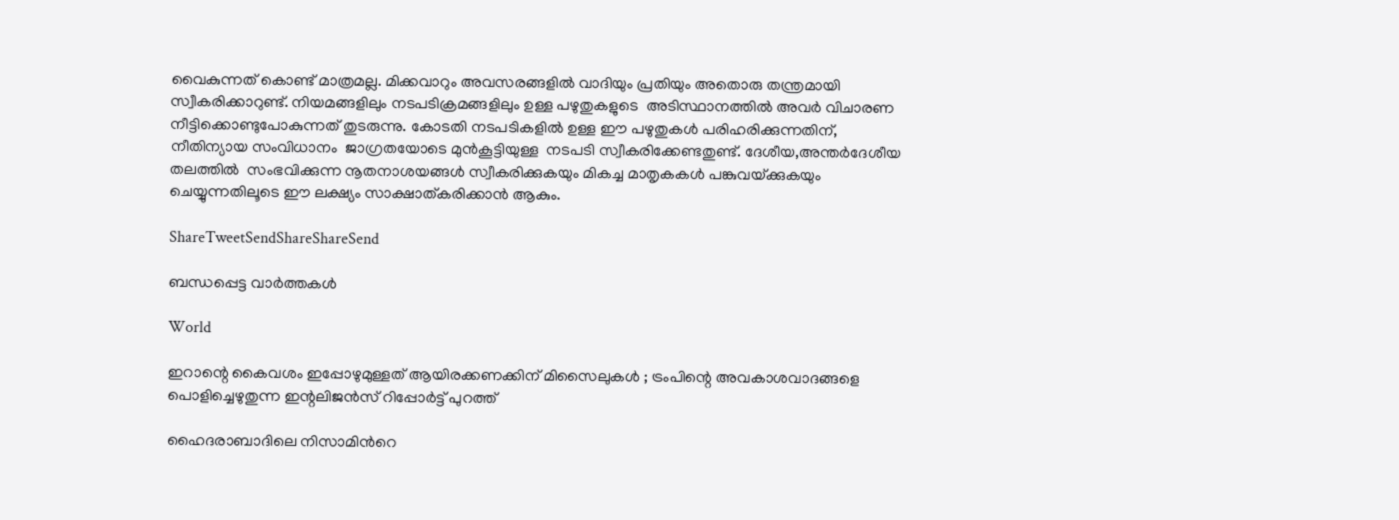വൈകുന്നത് കൊണ്ട് മാത്രമല്ല. മിക്കവാറും അവസരങ്ങളില്‍ വാദിയും പ്രതിയും അതൊരു തന്ത്രമായി സ്വീകരിക്കാറുണ്ട്. നിയമങ്ങളിലും നടപടിക്രമങ്ങളിലും ഉള്ള പഴുതുകളുടെ  അടിസ്ഥാനത്തില്‍ അവര്‍ വിചാരണ നീട്ടിക്കൊണ്ടുപോകുന്നത് തുടരുന്നു. കോടതി നടപടികളില്‍ ഉള്ള ഈ പഴുതുകള്‍ പരിഹരിക്കുന്നതിന്, നീതിന്യായ സംവിധാനം  ജാഗ്രതയോടെ മുന്‍കൂട്ടിയുള്ള  നടപടി സ്വീകരിക്കേണ്ടതുണ്ട്. ദേശീയ,അന്തര്‍ദേശീയ തലത്തില്‍  സംഭവിക്കുന്ന നൂതനാശയങ്ങള്‍ സ്വീകരിക്കുകയും മികച്ച മാതൃകകള്‍ പങ്കുവയ്‌ക്കുകയും ചെയ്യുന്നതിലൂടെ ഈ ലക്ഷ്യം സാക്ഷാത്കരിക്കാന്‍ ആകും.

ShareTweetSendShareShareSend

ബന്ധപ്പെട്ട വാര്‍ത്തകള്‍

World

ഇറാന്റെ കൈവശം ഇപ്പോഴുമുള്ളത് ആയിരക്കണക്കിന് മിസൈലുകൾ ; ട്രംപിന്റെ അവകാശവാദങ്ങളെ പൊളിച്ചെഴുതുന്ന ഇന്റലിജൻസ് റിപ്പോർട്ട് പുറത്ത്

ഹൈദരാബാദിലെ നിസാമിന്‍റെ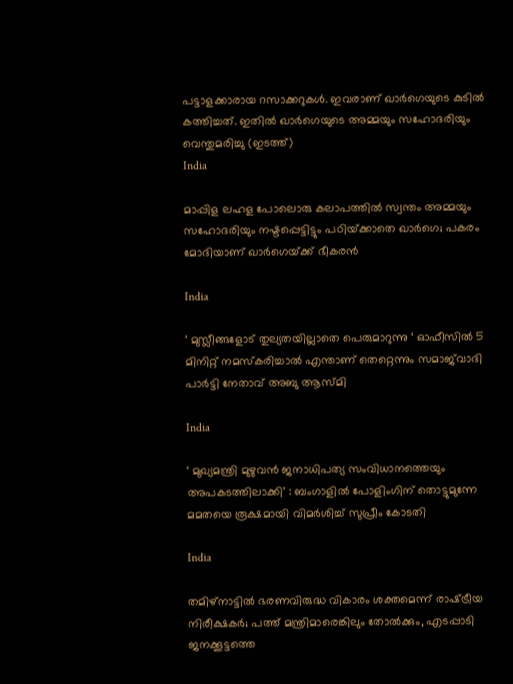പട്ടാളക്കാരായ റസാക്കറുകള്‍. ഇവരാണ് ഖാര്‍ഗെയുടെ കുടില്‍ കത്തിച്ചത്. ഇതില്‍ ഖാര്‍ഗെയുടെ അമ്മയും സഹോദരിയും വെന്തുമരിച്ചു (ഇടത്ത്)
India

മാപ്പിള ലഹള പോലൊരു കലാപത്തില്‍ സ്വന്തം അമ്മയും സഹോദരിയും നഷ്ടപ്പെട്ടിട്ടും പഠിയ്‌ക്കാതെ ഖാര്‍ഗെ; പകരം മോദിയാണ് ഖാര്‍ഗെയ്‌ക്ക് ഭീകരന്‍

India

‘ മുസ്ലീങ്ങളോട് തുല്യതയില്ലാതെ പെരുമാറുന്നു ‘ ഓഫീസിൽ 5 മിനിറ്റ് നമസ്‌കരിച്ചാൽ എന്താണ് തെറ്റെന്നും സമാജ്‌വാദി പാർട്ടി നേതാവ് അബു ആസ്മി

India

‘ മുഖ്യമന്ത്രി മുഴുവൻ ജനാധിപത്യ സംവിധാനത്തെയും അപകടത്തിലാക്കി’ : ബംഗാളിൽ പോളിംഗിന് തൊട്ടുമുന്നേ മമതയെ രൂക്ഷമായി വിമർശിച്ച് സുപ്രീം കോടതി

India

തമിഴ്നാട്ടില്‍ ഭരണവിരുദ്ധ വികാരം ശക്തമെന്ന് രാഷ്‌ട്രീയ നിരീക്ഷകര്‍; പത്ത് മന്ത്രിമാരെങ്കിലും തോല്‍ക്കും, എടപ്പാടി ജനക്കൂട്ടത്തെ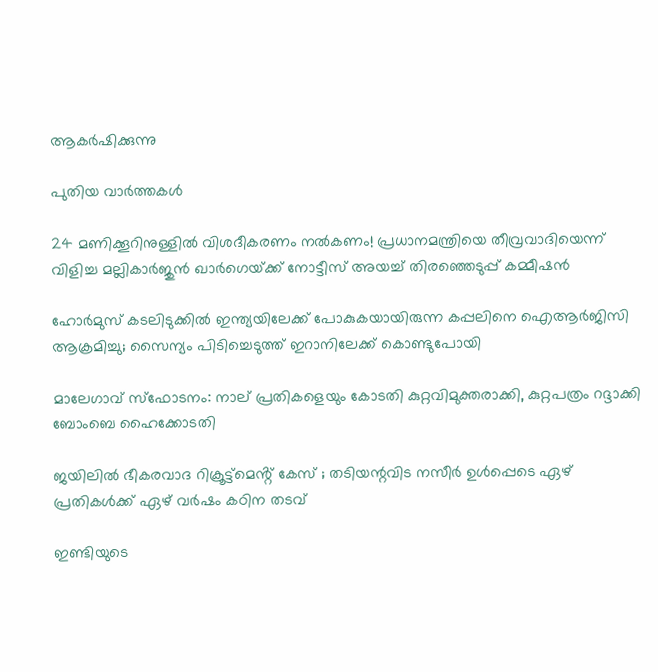ആകര്‍ഷിക്കുന്നു

പുതിയ വാര്‍ത്തകള്‍

24 മണിക്കൂറിനുള്ളിൽ വിശദീകരണം നൽകണം! പ്രധാനമന്ത്രിയെ തീവ്രവാദിയെന്ന് വിളിച്ച മല്ലികാർജുൻ ഖാർഗെയ്‌ക്ക് നോട്ടീസ് അയച്ച് തിരഞ്ഞെടുപ്പ് കമ്മീഷൻ

ഹോർമുസ് കടലിടുക്കിൽ ഇന്ത്യയിലേക്ക് പോകുകയായിരുന്ന കപ്പലിനെ ഐആർജിസി ആക്രമിച്ചു; സൈന്യം പിടിച്ചെടുത്ത് ഇറാനിലേക്ക് കൊണ്ടുപോയി

മാലേഗാവ് സ്ഫോടനം: നാല് പ്രതികളെയും കോടതി കുറ്റവിമുക്തരാക്കി, കുറ്റപത്രം റദ്ദാക്കി ബോംബെ ഹൈക്കോടതി

ജയിലിൽ ഭീകരവാദ റിക്രൂട്ട്മെൻ്റ് കേസ് ; തടിയന്റവിട നസീർ ഉൾപ്പെടെ ഏഴ് പ്രതികൾക്ക് ഏഴ് വർഷം കഠിന തടവ്

ഇണ്ടിയുടെ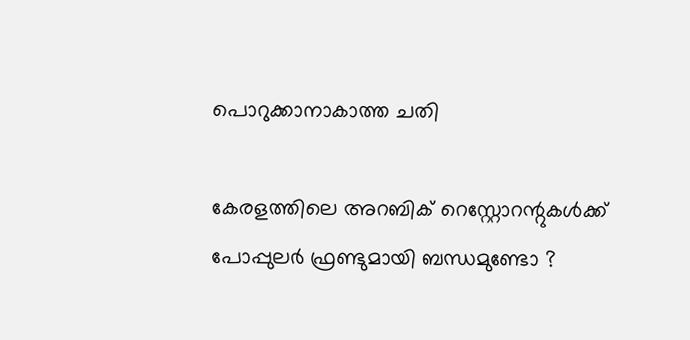പൊറുക്കാനാകാത്ത ചതി

കേരളത്തിലെ അറബിക് റെസ്റ്റോറന്റുകൾക്ക് പോപ്പുലർ ഫ്രണ്ടുമായി ബന്ധമുണ്ടോ ?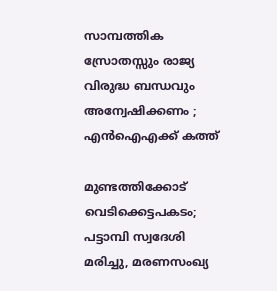സാമ്പത്തിക സ്രോതസ്സും രാജ്യ വിരുദ്ധ ബന്ധവും അന്വേഷിക്കണം ; എൻഐഎക്ക് കത്ത്

മുണ്ടത്തിക്കോട് വെടിക്കെട്ടപകടം; പട്ടാമ്പി സ്വദേശി മരിച്ചു, മരണസംഖ്യ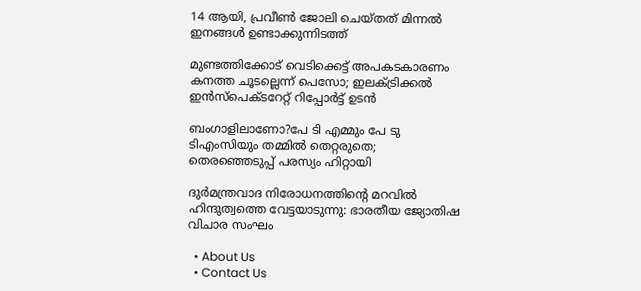14 ആയി, പ്രവീൺ ജോലി ചെയ്തത് മിന്നൽ ഇനങ്ങൾ ഉണ്ടാക്കുന്നിടത്ത്

മുണ്ടത്തിക്കോട് വെടിക്കെട്ട് അപകടകാരണം കനത്ത ചൂടല്ലെന്ന് പെസോ; ഇലക്‌ട്രിക്കൽ ഇൻസ്‌പെക്‌ടറേറ്റ് റിപ്പോർട്ട് ഉടൻ

ബംഗാളിലാണോ?പേ ടി എമ്മും പേ ടു ടിഎംസിയും തമ്മിൽ തെറ്റരുതെ; തെരഞ്ഞെടുപ്പ് പരസ്യം ഹിറ്റായി

ദുര്‍മന്ത്രവാദ നിരോധനത്തിന്റെ മറവില്‍ ഹിന്ദുത്വത്തെ വേട്ടയാടുന്നു: ഭാരതീയ ജ്യോതിഷ വിചാര സംഘം

  • About Us
  • Contact Us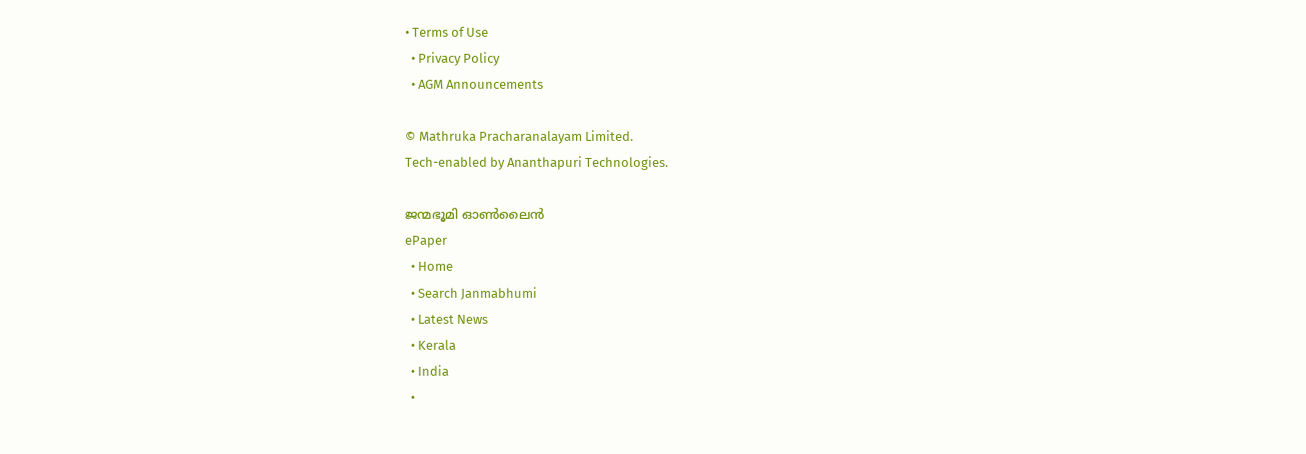• Terms of Use
  • Privacy Policy
  • AGM Announcements

© Mathruka Pracharanalayam Limited.
Tech-enabled by Ananthapuri Technologies.

ജന്മഭൂമി ഓണ്‍ലൈന്‍
ePaper
  • Home
  • Search Janmabhumi
  • Latest News
  • Kerala
  • India
  •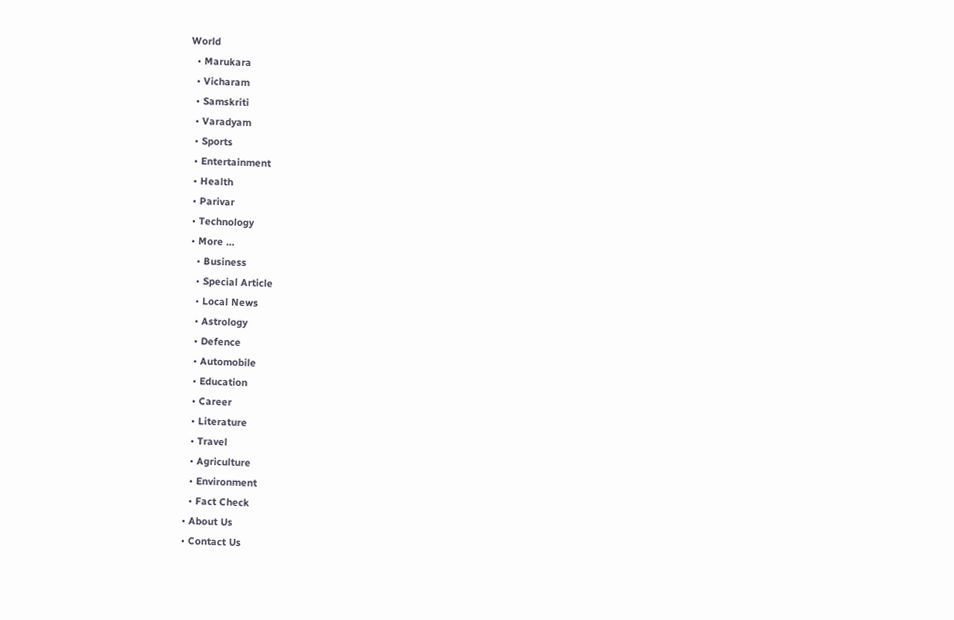World
  • Marukara
  • Vicharam
  • Samskriti
  • Varadyam
  • Sports
  • Entertainment
  • Health
  • Parivar
  • Technology
  • More …
    • Business
    • Special Article
    • Local News
    • Astrology
    • Defence
    • Automobile
    • Education
    • Career
    • Literature
    • Travel
    • Agriculture
    • Environment
    • Fact Check
  • About Us
  • Contact Us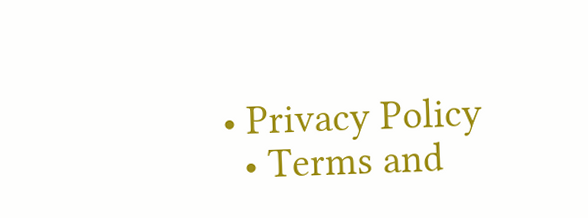• Privacy Policy
  • Terms and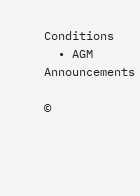Conditions
  • AGM Announcements

©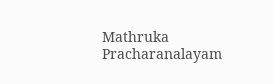Mathruka Pracharanalayam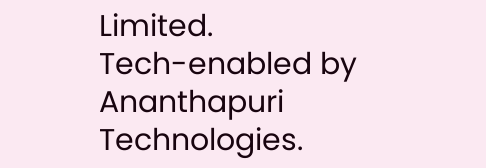Limited.
Tech-enabled by Ananthapuri Technologies.